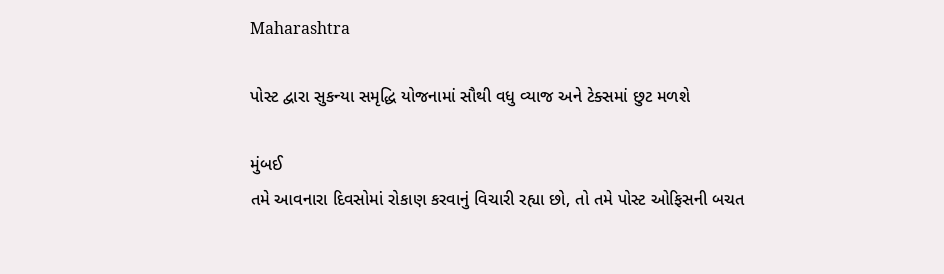Maharashtra

પોસ્ટ દ્વારા સુકન્યા સમૃદ્ધિ યોજનામાં સૌથી વધુ વ્યાજ અને ટેક્સમાં છુટ મળશે

મુંબઈ
તમે આવનારા દિવસોમાં રોકાણ કરવાનું વિચારી રહ્યા છો, તો તમે પોસ્ટ ઓફિસની બચત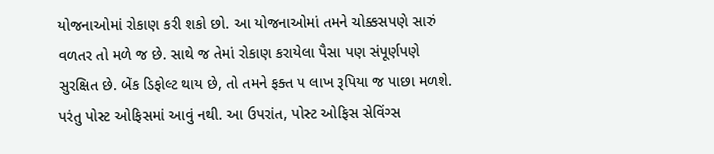યોજનાઓમાં રોકાણ કરી શકો છો. આ યોજનાઓમાં તમને ચોક્કસપણે સારું વળતર તો મળે જ છે. સાથે જ તેમાં રોકાણ કરાયેલા પૈસા પણ સંપૂર્ણપણે સુરક્ષિત છે. બેંક ડિફોલ્ટ થાય છે, તો તમને ફક્ત ૫ લાખ રૂપિયા જ પાછા મળશે. પરંતુ પોસ્ટ ઓફિસમાં આવું નથી. આ ઉપરાંત, પોસ્ટ ઓફિસ સેવિંગ્સ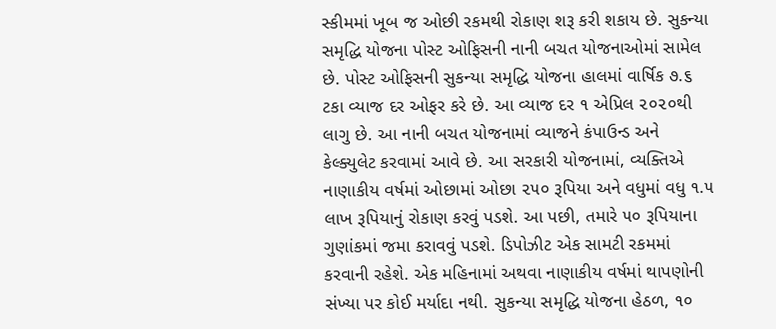સ્કીમમાં ખૂબ જ ઓછી રકમથી રોકાણ શરૂ કરી શકાય છે. સુકન્યા સમૃદ્ધિ યોજના પોસ્ટ ઓફિસની નાની બચત યોજનાઓમાં સામેલ છે. પોસ્ટ ઓફિસની સુકન્યા સમૃદ્ધિ યોજના હાલમાં વાર્ષિક ૭.૬ ટકા વ્યાજ દર ઓફર કરે છે. આ વ્યાજ દર ૧ એપ્રિલ ૨૦૨૦થી લાગુ છે. આ નાની બચત યોજનામાં વ્યાજને કંપાઉન્ડ અને કેલ્ક્યુલેટ કરવામાં આવે છે. આ સરકારી યોજનામાં, વ્યક્તિએ નાણાકીય વર્ષમાં ઓછામાં ઓછા ૨૫૦ રૂપિયા અને વધુમાં વધુ ૧.૫ લાખ રૂપિયાનું રોકાણ કરવું પડશે. આ પછી, તમારે ૫૦ રૂપિયાના ગુણાંકમાં જમા કરાવવું પડશે. ડિપોઝીટ એક સામટી રકમમાં કરવાની રહેશે. એક મહિનામાં અથવા નાણાકીય વર્ષમાં થાપણોની સંખ્યા પર કોઈ મર્યાદા નથી. સુકન્યા સમૃદ્ધિ યોજના હેઠળ, ૧૦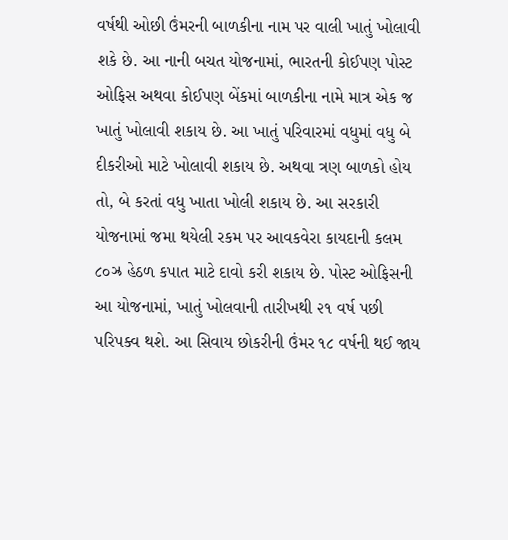વર્ષથી ઓછી ઉંમરની બાળકીના નામ પર વાલી ખાતું ખોલાવી શકે છે. આ નાની બચત યોજનામાં, ભારતની કોઈપણ પોસ્ટ ઓફિસ અથવા કોઈપણ બેંકમાં બાળકીના નામે માત્ર એક જ ખાતું ખોલાવી શકાય છે. આ ખાતું પરિવારમાં વધુમાં વધુ બે દીકરીઓ માટે ખોલાવી શકાય છે. અથવા ત્રણ બાળકો હોય તો, બે કરતાં વધુ ખાતા ખોલી શકાય છે. આ સરકારી યોજનામાં જમા થયેલી રકમ પર આવકવેરા કાયદાની કલમ ૮૦ઝ્ર હેઠળ કપાત માટે દાવો કરી શકાય છે. પોસ્ટ ઓફિસની આ યોજનામાં, ખાતું ખોલવાની તારીખથી ૨૧ વર્ષ પછી પરિપક્વ થશે. આ સિવાય છોકરીની ઉંમર ૧૮ વર્ષની થઈ જાય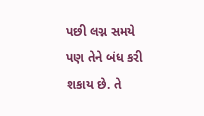પછી લગ્ન સમયે પણ તેને બંધ કરી શકાય છે. તે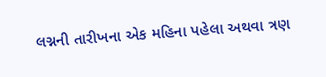લગ્નની તારીખના એક મહિના પહેલા અથવા ત્રણ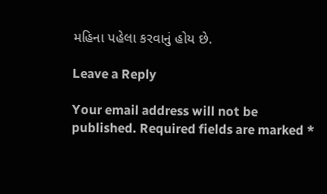મહિના પહેલા કરવાનું હોય છે.

Leave a Reply

Your email address will not be published. Required fields are marked *